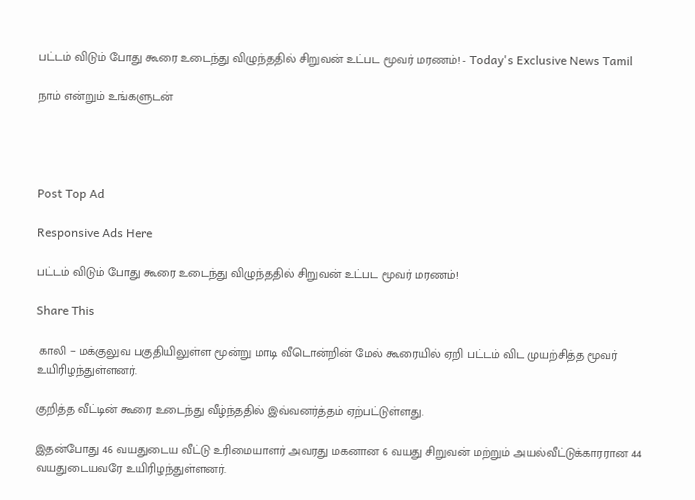பட்டம் விடும் போது கூரை உடைந்து விழுந்ததில் சிறுவன் உட்பட மூவர் மரணம்! - Today's Exclusive News Tamil

நாம் என்றும் உங்களுடன்




Post Top Ad

Responsive Ads Here

பட்டம் விடும் போது கூரை உடைந்து விழுந்ததில் சிறுவன் உட்பட மூவர் மரணம்!

Share This

 காலி − மக்குலுவ பகுதியிலுள்ள மூன்று மாடி வீடொன்றின் மேல் கூரையில் ஏறி பட்டம் விட முயற்சித்த மூவர் உயிரிழந்துள்ளனர்.

குறித்த வீட்டின் கூரை உடைந்து வீழ்ந்ததில் இவ்வனர்த்தம் ஏற்பட்டுள்ளது.

இதன்போது 46 வயதுடைய வீட்டு உரிமையாளர் அவரது மகனான 6 வயது சிறுவன் மற்றும் அயல்வீட்டுக்காரரான 44 வயதுடையவரே உயிரிழந்துள்ளனர்.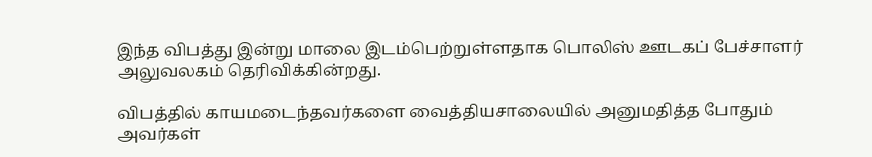இந்த விபத்து இன்று மாலை இடம்பெற்றுள்ளதாக பொலிஸ் ஊடகப் பேச்சாளர் அலுவலகம் தெரிவிக்கின்றது.

விபத்தில் காயமடைந்தவர்களை வைத்தியசாலையில் அனுமதித்த போதும் அவர்கள்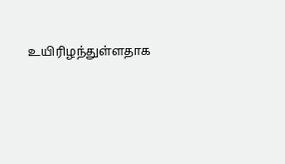உயிரிழந்துள்ளதாக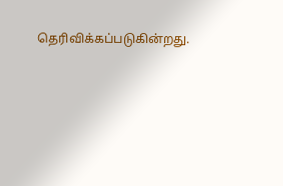தெரிவிக்கப்படுகின்றது.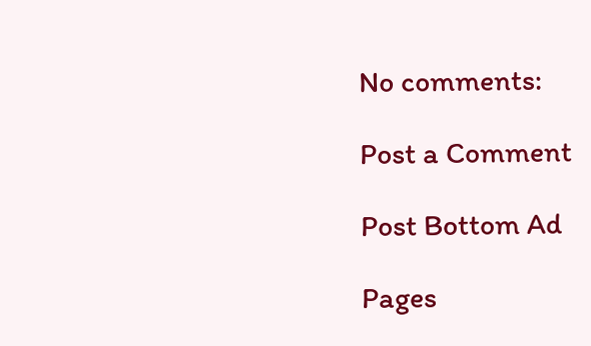No comments:

Post a Comment

Post Bottom Ad

Pages